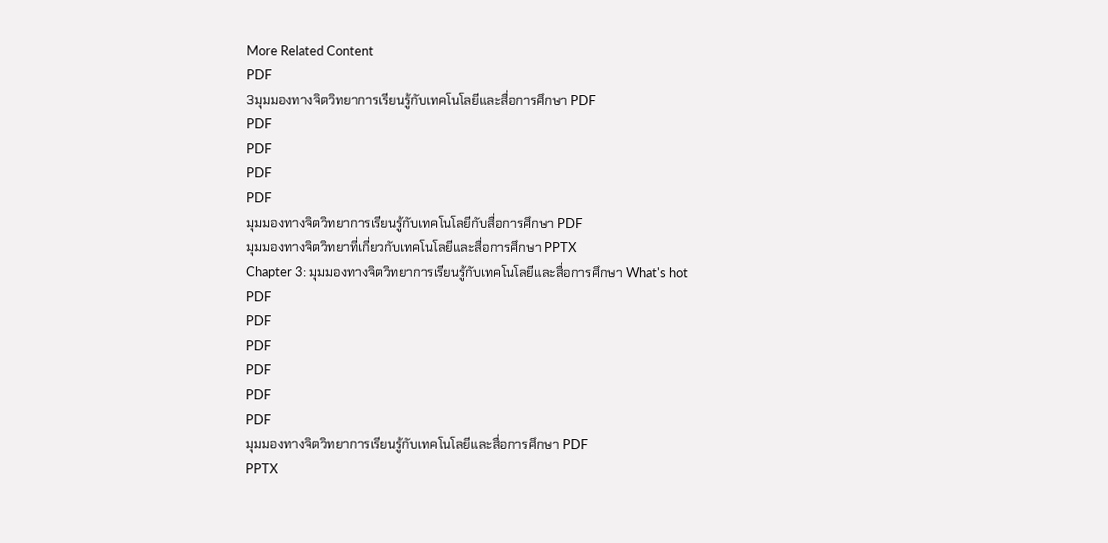More Related Content
PDF
3มุมมองทางจิตวิทยาการเรียนรู้กับเทคโนโลยีและสื่อการศึกษา PDF
PDF
PDF
PDF
PDF
มุมมองทางจิตวิทยาการเรียนรู้กับเทคโนโลยีกับสื่อการศึกษา PDF
มุมมองทางจิตวิทยาที่เกี่ยวกับเทคโนโลยีและสื่อการศึกษา PPTX
Chapter 3: มุมมองทางจิตวิทยาการเรียนรู้กับเทคโนโลยีและสื่อการศึกษา What's hot
PDF
PDF
PDF
PDF
PDF
PDF
มุมมองทางจิตวิทยาการเรียนรู้กับเทคโนโลยีและสื่อการศึกษา PDF
PPTX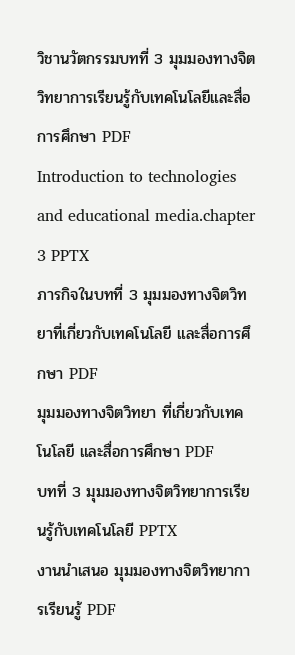วิชานวัตกรรมบทที่ 3 มุมมองทางจิตวิทยาการเรียนรู้กับเทคโนโลยีและสื่อการศึกษา PDF
Introduction to technologies and educational media.chapter 3 PPTX
ภารกิจในบทที่ 3 มุมมองทางจิตวิทยาที่เกี่ยวกับเทคโนโลยี และสื่อการศึกษา PDF
มุมมองทางจิตวิทยา ที่เกี่ยวกับเทคโนโลยี และสื่อการศึกษา PDF
บทที่ 3 มุมมองทางจิตวิทยาการเรียนรู้กับเทคโนโลยี PPTX
งานนำเสนอ มุมมองทางจิตวิทยาการเรียนรู้ PDF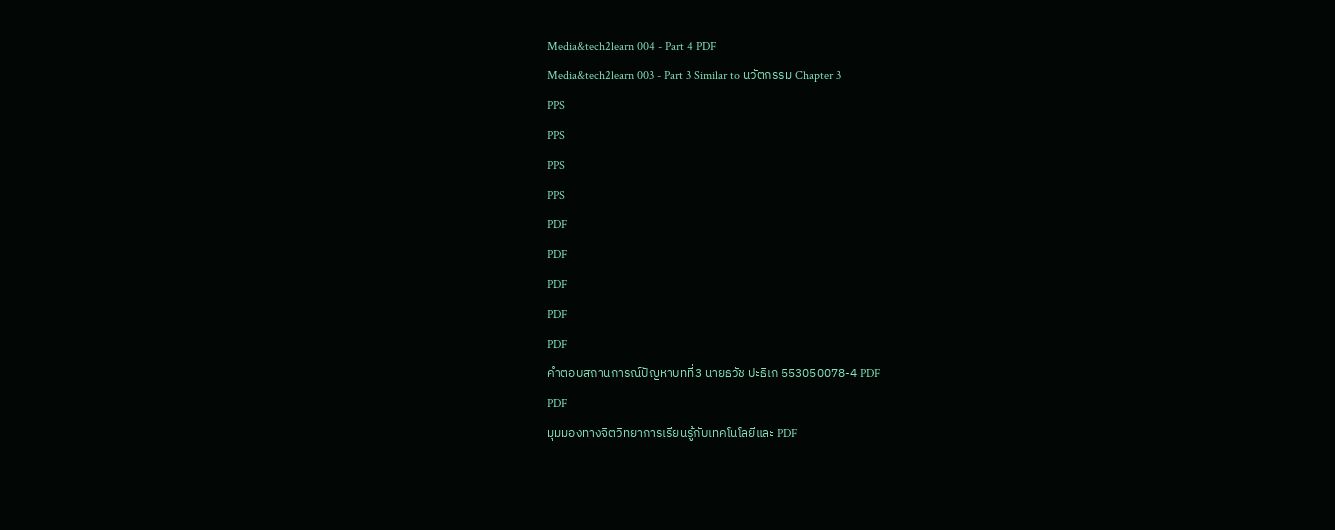Media&tech2learn 004 - Part 4 PDF
Media&tech2learn 003 - Part 3 Similar to นวัตกรรม Chapter 3
PPS
PPS
PPS
PPS
PDF
PDF
PDF
PDF
PDF
คำตอบสถานการณ์ปัญหาบทที่3 นายธวัช ปะธิเก 553050078-4 PDF
PDF
มุมมองทางจิตวิทยาการเรียนรู้กับเทคโนโลยีและ PDF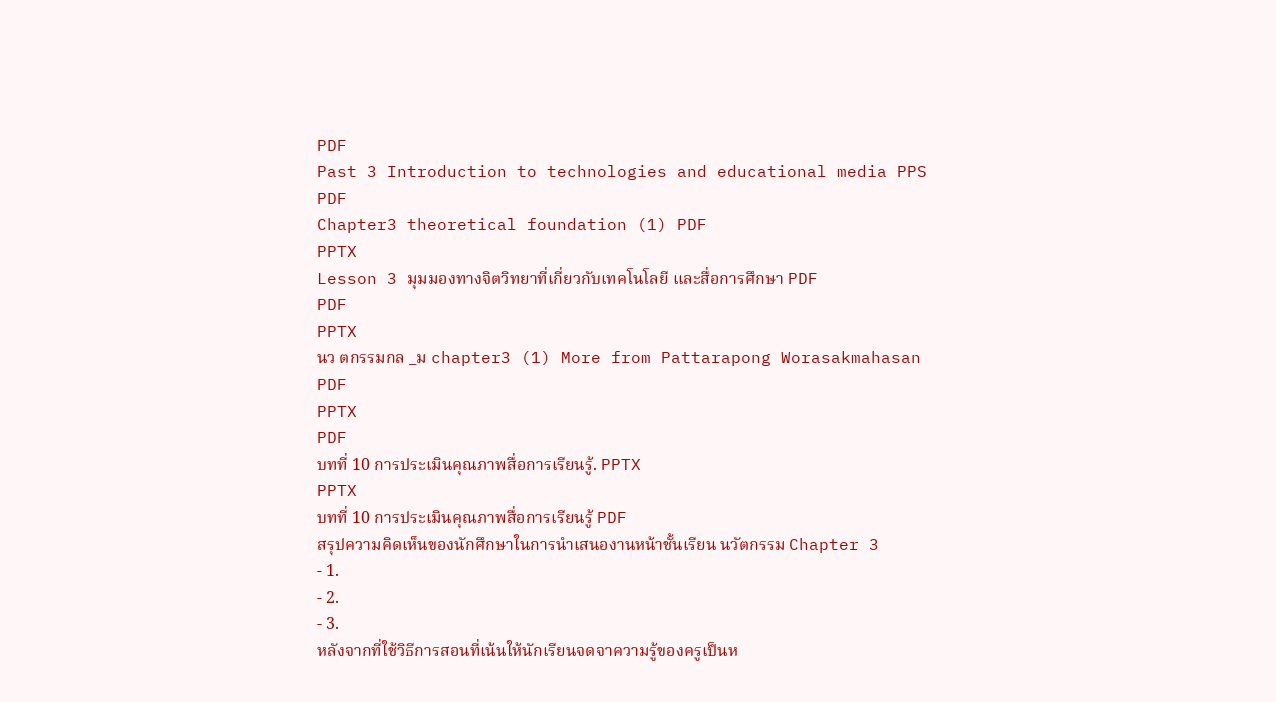PDF
Past 3 Introduction to technologies and educational media PPS
PDF
Chapter3 theoretical foundation (1) PDF
PPTX
Lesson 3 มุมมองทางจิตวิทยาที่เกี่ยวกับเทคโนโลยี และสื่อการศึกษา PDF
PDF
PPTX
นว ตกรรมกล _ม chapter3 (1) More from Pattarapong Worasakmahasan
PDF
PPTX
PDF
บทที่ 10 การประเมินคุณภาพสื่อการเรียนรู้. PPTX
PPTX
บทที่ 10 การประเมินคุณภาพสื่อการเรียนรู้ PDF
สรุปความคิดเห็นของนักศึกษาในการนำเสนองานหน้าชั้นเรียน นวัตกรรม Chapter 3
- 1.
- 2.
- 3.
หลังจากที่ใช้วิธีการสอนที่เน้นให้นักเรียนจดจาความรู้ของครูเป็นห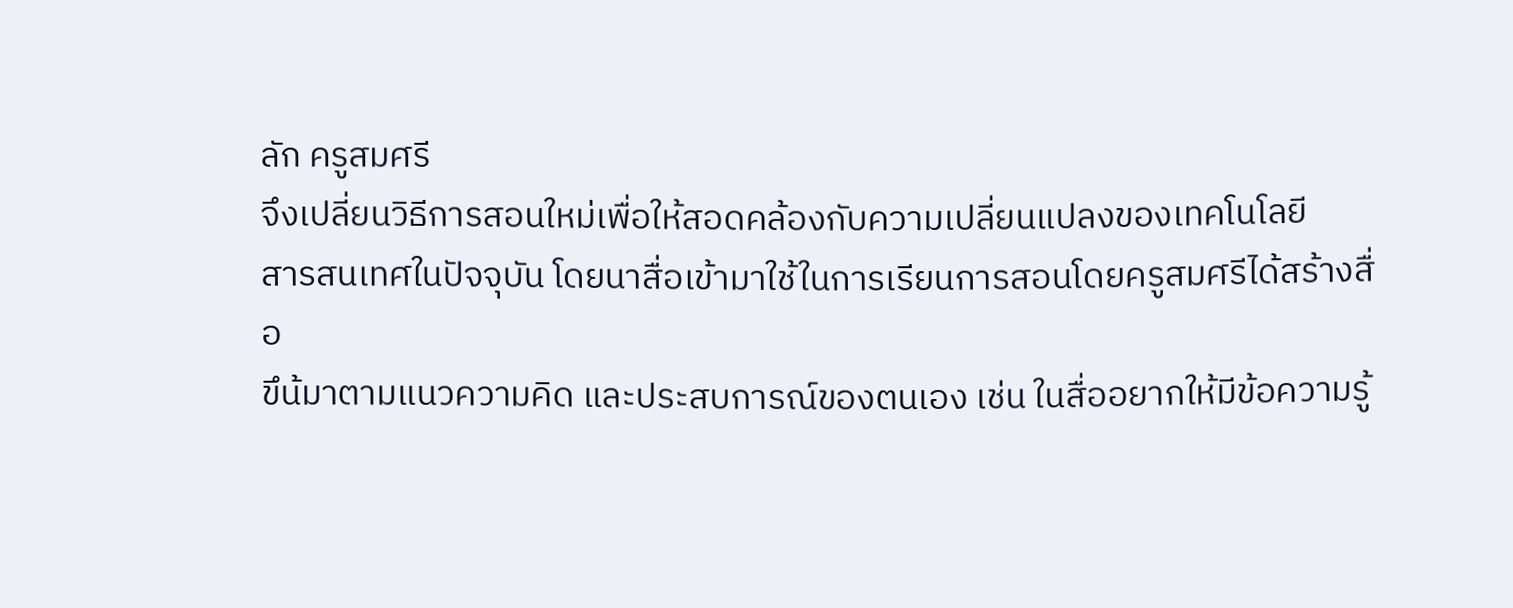ลัก ครูสมศรี
จึงเปลี่ยนวิธีการสอนใหม่เพื่อให้สอดคล้องกับความเปลี่ยนแปลงของเทคโนโลยี
สารสนเทศในปัจจุบัน โดยนาสื่อเข้ามาใช้ในการเรียนการสอนโดยครูสมศรีได้สร้างสื่อ
ขึน้มาตามแนวความคิด และประสบการณ์ของตนเอง เช่น ในสื่ออยากให้มีข้อความรู้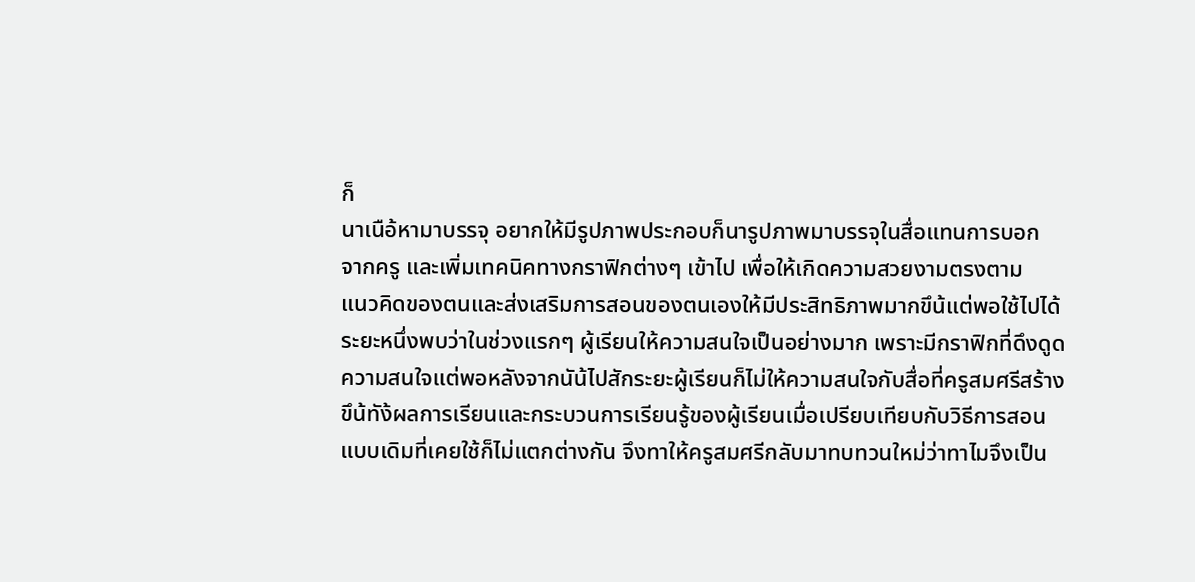ก็
นาเนือ้หามาบรรจุ อยากให้มีรูปภาพประกอบก็นารูปภาพมาบรรจุในสื่อแทนการบอก
จากครู และเพิ่มเทคนิคทางกราฟิกต่างๆ เข้าไป เพื่อให้เกิดความสวยงามตรงตาม
แนวคิดของตนและส่งเสริมการสอนของตนเองให้มีประสิทธิภาพมากขึน้แต่พอใช้ไปได้
ระยะหนึ่งพบว่าในช่วงแรกๆ ผู้เรียนให้ความสนใจเป็นอย่างมาก เพราะมีกราฟิกที่ดึงดูด
ความสนใจแต่พอหลังจากนัน้ไปสักระยะผู้เรียนก็ไม่ให้ความสนใจกับสื่อที่ครูสมศรีสร้าง
ขึน้ทัง้ผลการเรียนและกระบวนการเรียนรู้ของผู้เรียนเมื่อเปรียบเทียบกับวิธีการสอน
แบบเดิมที่เคยใช้ก็ไม่แตกต่างกัน จึงทาให้ครูสมศรีกลับมาทบทวนใหม่ว่าทาไมจึงเป็น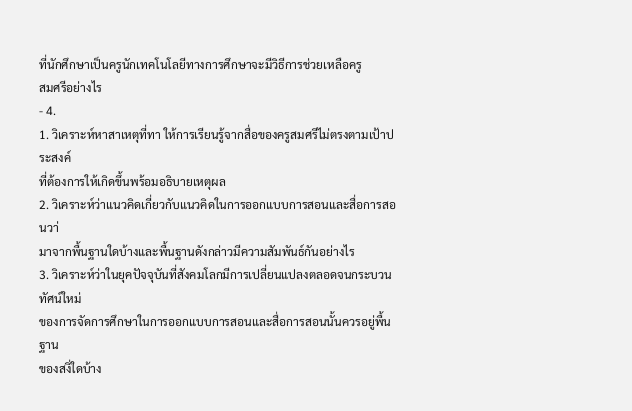ที่นักศึกษาเป็นครูนักเทคโนโลยีทางการศึกษาจะมีวิธีการช่วยเหลือครู
สมศรีอย่างไร
- 4.
1. วิเคราะห์หาสาเหตุที่ทา ให้การเรียนรู้จากสื่อของครูสมศรีไม่ตรงตามเป้าประสงค์
ที่ต้องการให้เกิดขึ้นพร้อมอธิบายเหตุผล
2. วิเคราะห์ว่าแนวคิดเกี่ยวกับแนวคิดในการออกแบบการสอนและสื่อการสอนวา่
มาจากพื้นฐานใดบ้างและพื้นฐานดังกล่าวมีความสัมพันธ์กันอย่างไร
3. วิเคราะห์ว่าในยุคปัจจุบันที่สังคมโลกมีการเปลี่ยนแปลงตลอดจนกระบวนทัศน์ใหม่
ของการจัดการศึกษาในการออกแบบการสอนและสื่อการสอนนั้นควรอยู่พื้นฐาน
ของสงิ่ใดบ้าง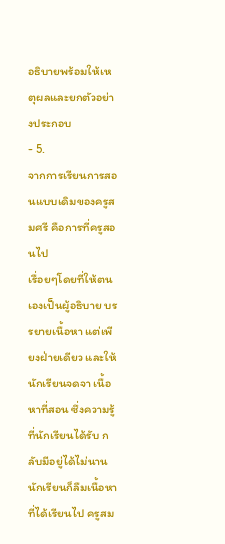อธิบายพร้อมให้เหตุผลและยกตัวอย่างประกอบ
- 5.
จากการเรียนการสอนแบบเดิมของครูสมศรี คือการที่ครูสอนไป
เรื่อยๆโดยที่ให้ตนเองเป็นผู้อธิบาย บรรยายเนื้อหา แต่เพียงฝ่ายเดียว และให้
นักเรียนจดจา เนื้อหาที่สอน ซึ่งความรู้ที่นักเรียนได้รับ กลับมีอยู่ได้ไม่นาน
นักเรียนก็ลืมเนื้อหาที่ได้เรียนไป ครูสม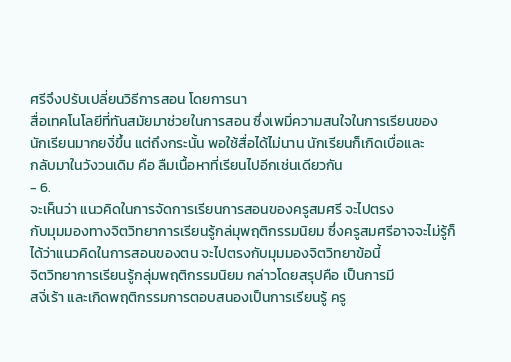ศรีจึงปรับเปลี่ยนวิธีการสอน โดยการนา
สื่อเทคโนโลยีที่ทันสมัยมาช่วยในการสอน ซึ่งเพมิ่ความสนใจในการเรียนของ
นักเรียนมากยงิ่ขึ้น แต่ถึงกระนั้น พอใช้สื่อได้ไม่นาน นักเรียนก็เกิดเบื่อและ
กลับมาในวังวนเดิม คือ ลืมเนื้อหาที่เรียนไปอีกเช่นเดียวกัน
- 6.
จะเห็นว่า แนวคิดในการจัดการเรียนการสอนของครูสมศรี จะไปตรง
กับมุมมองทางจิตวิทยาการเรียนรู้กล่มุพฤติกรรมนิยม ซึ่งครูสมศรีอาจจะไม่รู้ก็
ได้ว่าแนวคิดในการสอนของตน จะไปตรงกับมุมมองจิตวิทยาข้อนี้
จิตวิทยาการเรียนรู้กลุ่มพฤติกรรมนิยม กล่าวโดยสรุปคือ เป็นการมี
สงิ่เร้า และเกิดพฤติกรรมการตอบสนองเป็นการเรียนรู้ ครู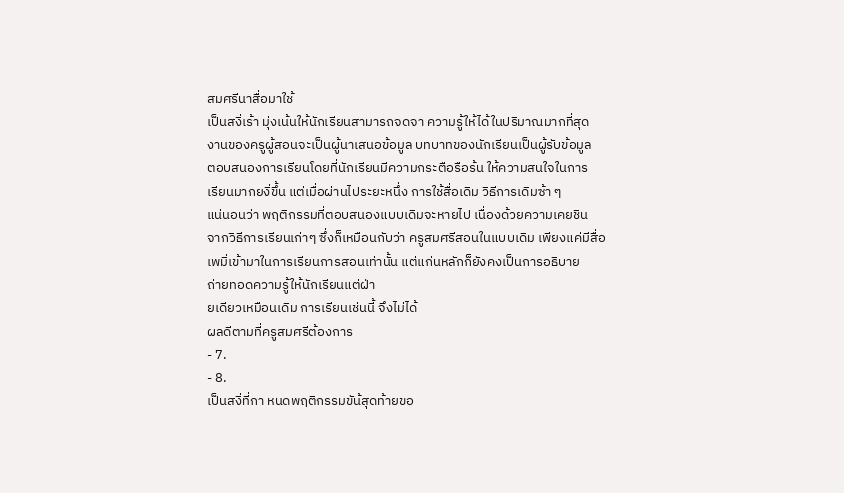สมศรีนาสื่อมาใช้
เป็นสงิ่เร้า มุ่งเน้นให้นักเรียนสามารถจดจา ความรู้ให้ได้ในปริมาณมากที่สุด
งานของครูผู้สอนจะเป็นผู้นาเสนอข้อมูล บทบาทของนักเรียนเป็นผู้รับข้อมูล
ตอบสนองการเรียนโดยที่นักเรียนมีความกระตือรือร้น ให้ความสนใจในการ
เรียนมากยงิ่ขึ้น แต่เมื่อผ่านไประยะหนึ่ง การใช้สื่อเดิม วิธีการเดิมซ้า ๆ
แน่นอนว่า พฤติกรรมที่ตอบสนองแบบเดิมจะหายไป เนื่องด้วยความเคยชิน
จากวิธีการเรียนเก่าๆ ซึ่งก็เหมือนกับว่า ครูสมศรีสอนในแบบเดิม เพียงแค่มีสื่อ
เพมิ่เข้ามาในการเรียนการสอนเท่านั้น แต่แก่นหลักก็ยังคงเป็นการอธิบาย
ถ่ายทอดความรู้ให้นักเรียนแต่ฝ่า
ยเดียวเหมือนเดิม การเรียนเช่นนี้ จึงไม่ได้
ผลดีตามที่ครูสมศรีต้องการ
- 7.
- 8.
เป็นสงิ่ที่กา หนดพฤติกรรมขัน้สุดท้ายขอ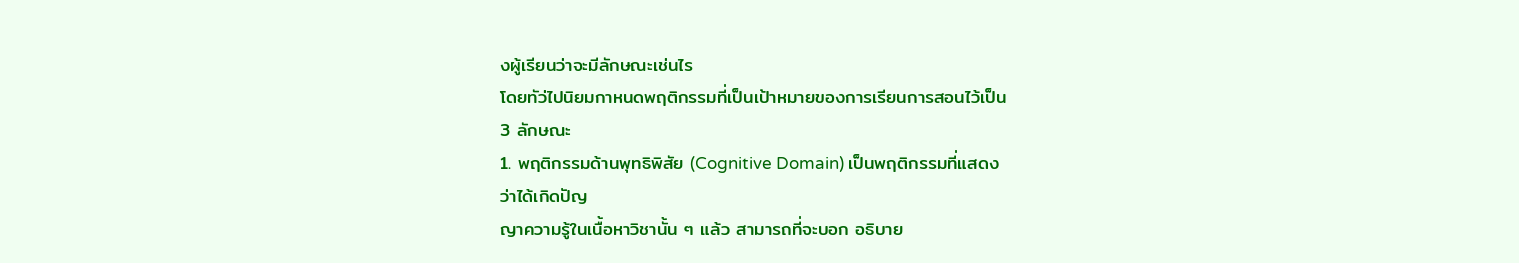งผู้เรียนว่าจะมีลักษณะเช่นไร
โดยทัว่ไปนิยมกาหนดพฤติกรรมที่เป็นเป้าหมายของการเรียนการสอนไว้เป็น
3 ลักษณะ
1. พฤติกรรมด้านพุทธิพิสัย (Cognitive Domain) เป็นพฤติกรรมที่แสดง
ว่าได้เกิดปัญ
ญาความรู้ในเนื้อหาวิชานั้น ๆ แล้ว สามารถที่จะบอก อธิบาย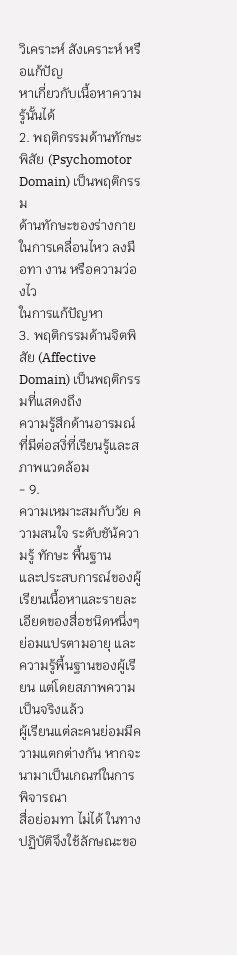วิเคราะห์ สังเคราะห์ หรือแก้ปัญ
หาเกี่ยวกับเนื้อหาความรู้นั้นได้
2. พฤติกรรมด้านทักษะพิสัย (Psychomotor Domain) เป็นพฤติกรรม
ด้านทักษะของร่างกายในการเคลื่อนไหว ลงมือทา งาน หรือความว่องไว
ในการแก้ปัญหา
3. พฤติกรรมด้านจิตพิสัย (Affective Domain) เป็นพฤติกรรมที่แสดงถึง
ความรู้สึกด้านอารมณ์ที่มีต่อสงิ่ที่เรียนรู้และสภาพแวดล้อม
- 9.
ความเหมาะสมกับวัย ความสนใจ ระดับชัน้ความรู้ ทักษะ พื้นฐาน
และประสบการณ์ของผู้เรียนเนื้อหาและรายละเอียดของสื่อชนิดหนึ่งๆ
ย่อมแปรตามอายุ และความรู้พื้นฐานของผู้เรียน แต่โดยสภาพความเป็นจริงแล้ว
ผู้เรียนแต่ละคนย่อมมีความแตกต่างกัน หากจะนามาเป็นเกณฑ์ในการพิจารณา
สื่อย่อมทา ไม่ได้ ในทางปฏิบัติจึงใช้ลักษณะขอ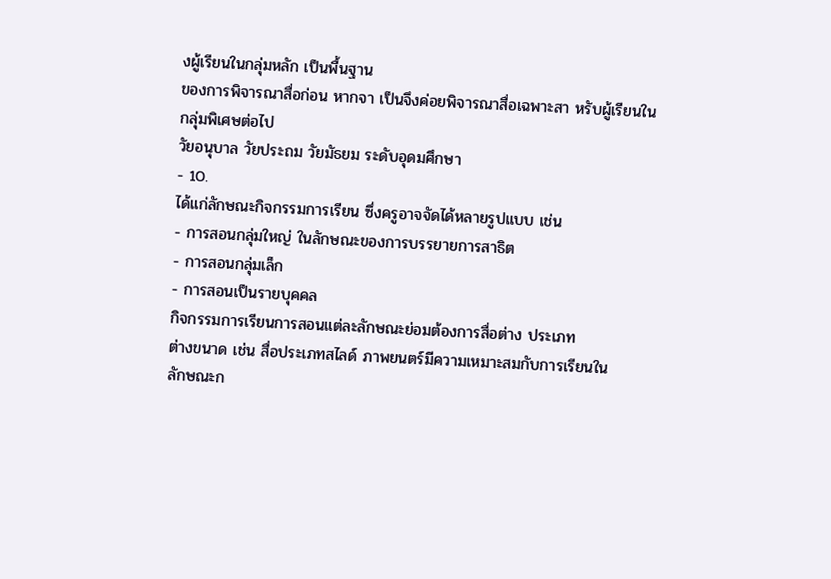งผู้เรียนในกลุ่มหลัก เป็นพื้นฐาน
ของการพิจารณาสื่อก่อน หากจา เป็นจึงค่อยพิจารณาสื่อเฉพาะสา หรับผู้เรียนใน
กลุ่มพิเศษต่อไป
วัยอนุบาล วัยประถม วัยมัธยม ระดับอุดมศึกษา
- 10.
ได้แก่ลักษณะกิจกรรมการเรียน ซึ่งครูอาจจัดได้หลายรูปแบบ เช่น
- การสอนกลุ่มใหญ่ ในลักษณะของการบรรยายการสาธิต
- การสอนกลุ่มเล็ก
- การสอนเป็นรายบุคคล
กิจกรรมการเรียนการสอนแต่ละลักษณะย่อมต้องการสื่อต่าง ประเภท
ต่างขนาด เช่น สื่อประเภทสไลด์ ภาพยนตร์มีความเหมาะสมกับการเรียนใน
ลักษณะก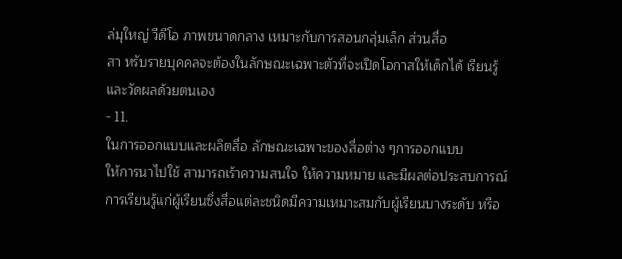ล่มุใหญ่ วีดีโอ ภาพขนาดกลาง เหมาะกับการสอนกลุ่มเล็ก ส่วนสื่อ
สา หรับรายบุคคลจะต้องในลักษณะเฉพาะตัวที่จะเปิดโอกาสให้เด็กได้ เรียนรู้
และวัดผลด้วยตนเอง
- 11.
ในการออกแบบและผลิตสื่อ ลักษณะเฉพาะของสื่อต่าง ๆการออกแบบ
ให้การนาไปใช้ สามารถเร้าความสนใจ ให้ความหมาย และมีผลต่อประสบการณ์
การเรียนรู้แก่ผู้เรียนซึ่งสื่อแต่ละชนิดมีความเหมาะสมกับผู้เรียนบางระดับ หรือ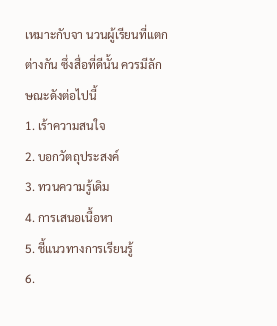เหมาะกับจา นวนผู้เรียนที่แตกต่างกัน ซึ่งสื่อที่ดีนั้น ควรมีลักษณะดังต่อไปนี้
1. เร้าความสนใจ
2. บอกวัตถุประสงค์
3. ทวนความรู้เดิม
4. การเสนอเนื้อหา
5. ชี้แนวทางการเรียนรู้
6.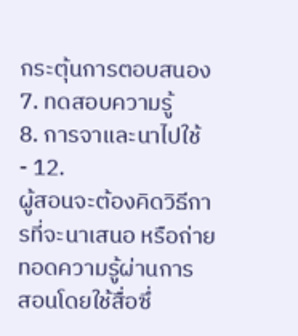กระตุ้นการตอบสนอง
7. ทดสอบความรู้
8. การจาและนาไปใช้
- 12.
ผู้สอนจะต้องคิดวิธีการที่จะนาเสนอ หรือถ่ายทอดความรู้ผ่านการ
สอนโดยใช้สื่อซึ่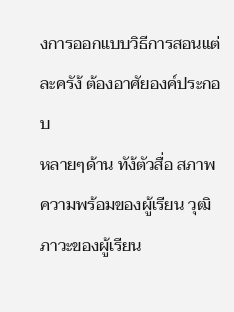งการออกแบบวิธีการสอนแต่ละครัง้ ต้องอาศัยองค์ประกอบ
หลายๆด้าน ทัง้ตัวสื่อ สภาพความพร้อมของผู้เรียน วุฒิภาวะของผู้เรียน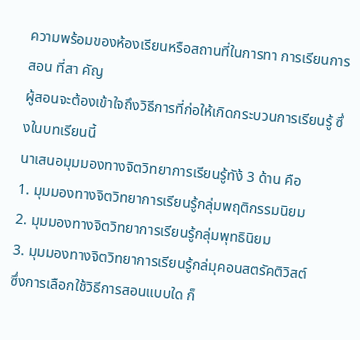ความพร้อมของห้องเรียนหรือสถานที่ในการทา การเรียนการสอน ที่สา คัญ
ผู้สอนจะต้องเข้าใจถึงวิธีการที่ก่อให้เกิดกระบวนการเรียนรู้ ซึ่งในบทเรียนนี้
นาเสนอมุมมองทางจิตวิทยาการเรียนรู้ทัง้ 3 ด้าน คือ
1. มุมมองทางจิตวิทยาการเรียนรู้กลุ่มพฤติกรรมนิยม
2. มุมมองทางจิตวิทยาการเรียนรู้กลุ่มพุทธินิยม
3. มุมมองทางจิตวิทยาการเรียนรู้กล่มุคอนสตรัคติวิสต์
ซึ่งการเลือกใช้วิธีการสอนแบบใด ก็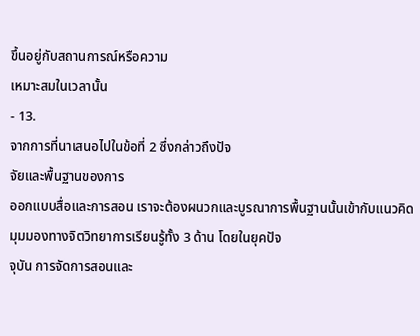ขึ้นอยู่กับสถานการณ์หรือความ
เหมาะสมในเวลานั้น
- 13.
จากการที่นาเสนอไปในข้อที่ 2 ซึ่งกล่าวถึงปัจ
จัยและพื้นฐานของการ
ออกแบบสื่อและการสอน เราจะต้องผนวกและบูรณาการพื้นฐานนั้นเข้ากับแนวคิด
มุมมองทางจิตวิทยาการเรียนรู้ทั้ง 3 ด้าน โดยในยุคปัจ
จุบัน การจัดการสอนและ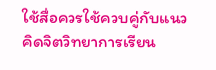ใช้สื่อควรใช้ควบคู่กับแนวคิดจิตวิทยาการเรียน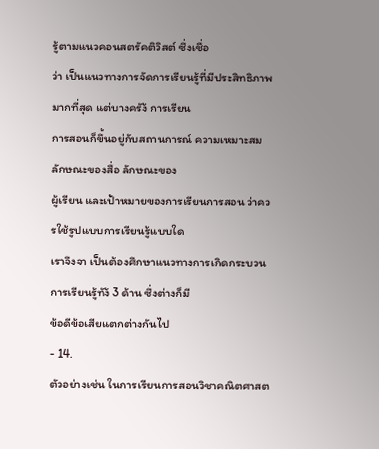รู้ตามแนวคอนสตรัคติวิสต์ ซึ่งเชื่อ
ว่า เป็นแนวทางการจัดการเรียนรู้ที่มีประสิทธิภาพมากที่สุด แต่บางครัง้ การเรียน
การสอนก็ขึ้นอยู่กับสถานการณ์ ความเหมาะสม ลักษณะของสื่อ ลักษณะของ
ผู้เรียน และเป้าหมายของการเรียนการสอน ว่าควรใช้รูปแบบการเรียนรู้แบบใด
เราจึงจา เป็นต้องศึกษาแนวทางการเกิดกระบวนการเรียนรู้ทัง้ 3 ด้าน ซึ่งต่างก็มี
ข้อดีข้อเสียแตกต่างกันไป
- 14.
ตัวอย่างเช่น ในการเรียนการสอนวิชาคณิตศาสต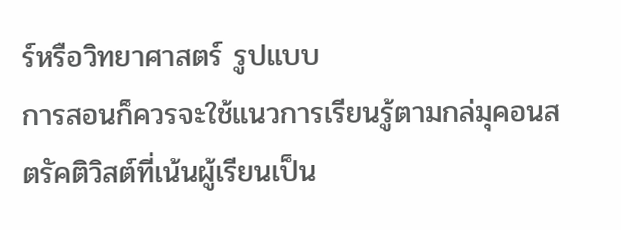ร์หรือวิทยาศาสตร์ รูปแบบ
การสอนก็ควรจะใช้แนวการเรียนรู้ตามกล่มุคอนสตรัคติวิสต์ที่เน้นผู้เรียนเป็น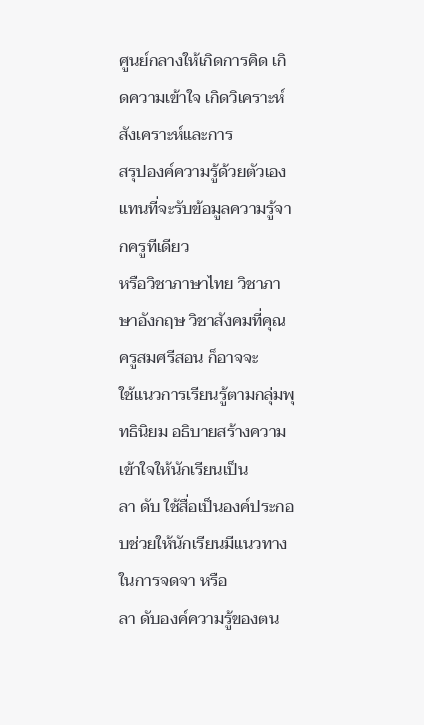ศูนย์กลางให้เกิดการคิด เกิดความเข้าใจ เกิดวิเคราะห์ สังเคราะห์และการ
สรุปองค์ความรู้ด้วยตัวเอง แทนที่จะรับข้อมูลความรู้จากครูทีเดียว
หรือวิชาภาษาไทย วิชาภาษาอังกฤษ วิชาสังคมที่คุณครูสมศรีสอน ก็อาจจะ
ใช้แนวการเรียนรู้ตามกลุ่มพุทธินิยม อธิบายสร้างความเข้าใจให้นักเรียนเป็น
ลา ดับ ใช้สื่อเป็นองค์ประกอบช่วยให้นักเรียนมีแนวทางในการจดจา หรือ
ลา ดับองค์ความรู้ของตน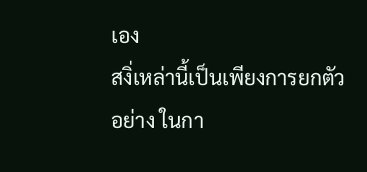เอง
สงิ่เหล่านี้เป็นเพียงการยกตัวอย่าง ในกา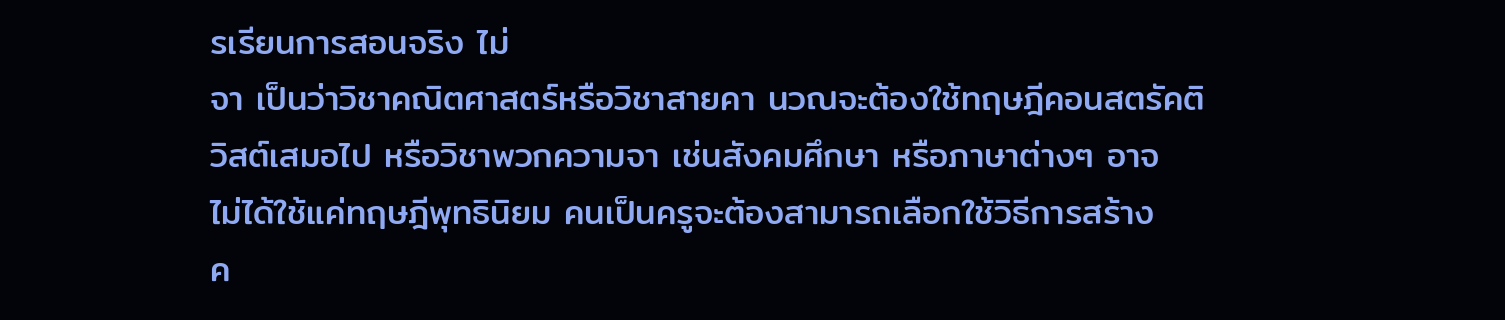รเรียนการสอนจริง ไม่
จา เป็นว่าวิชาคณิตศาสตร์หรือวิชาสายคา นวณจะต้องใช้ทฤษฎีคอนสตรัคติ
วิสต์เสมอไป หรือวิชาพวกความจา เช่นสังคมศึกษา หรือภาษาต่างๆ อาจ
ไม่ได้ใช้แค่ทฤษฎีพุทธินิยม คนเป็นครูจะต้องสามารถเลือกใช้วิธีการสร้าง
ค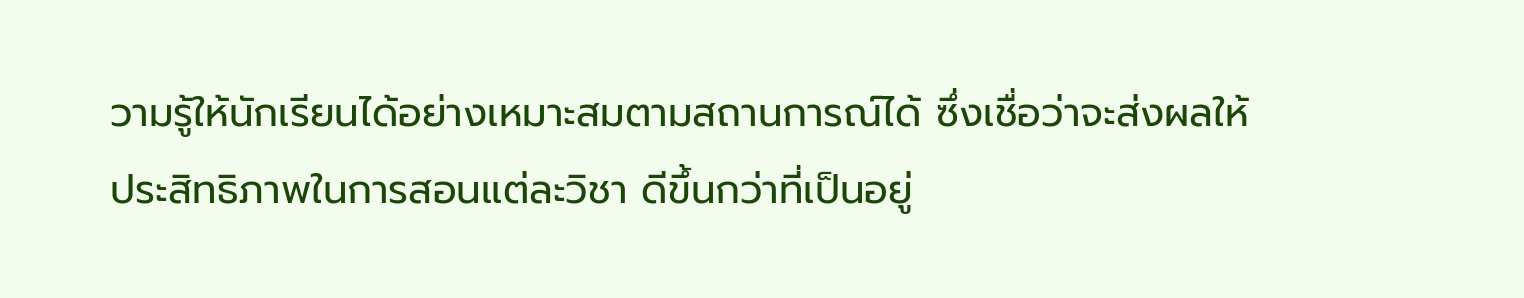วามรู้ให้นักเรียนได้อย่างเหมาะสมตามสถานการณ์ได้ ซึ่งเชื่อว่าจะส่งผลให้
ประสิทธิภาพในการสอนแต่ละวิชา ดีขึ้นกว่าที่เป็นอยู่